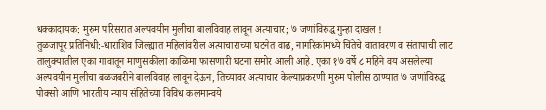धक्कादायक: मुरुम परिसरात अल्पवयीन मुलीचा बालविवाह लावून अत्याचार; ७ जणांविरुद्ध गुन्हा दाखल !
तुळजापूर प्रतिनिधी:-धाराशिव जिल्ह्यात महिलांवरील अत्याचाराच्या घटनेत वाढ, नागरिकांमध्ये चिंतेचे वातावरण व संतापाची लाट
तालुक्यातील एका गावातून माणुसकीला काळिमा फासणारी घटना समोर आली आहे. एका १७ वर्षे ८ महिने वय असलेल्या अल्पवयीन मुलीचा बळजबरीने बालविवाह लावून देऊन, तिच्यावर अत्याचार केल्याप्रकरणी मुरुम पोलीस ठाण्यात ७ जणांविरुद्ध पोक्सो आणि भारतीय न्याय संहितेच्या विविध कलमान्वये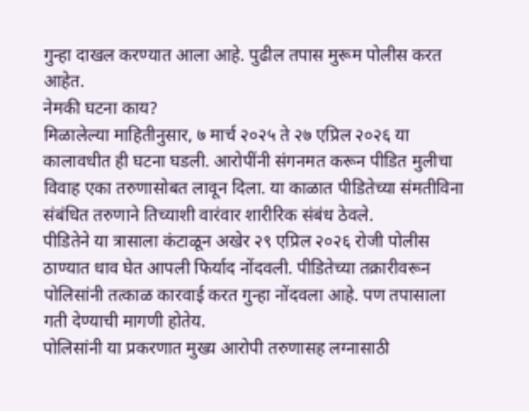गुन्हा दाखल करण्यात आला आहे. पुढील तपास मुरूम पोलीस करत आहेत.
नेमकी घटना काय?
मिळालेल्या माहितीनुसार, ७ मार्च २०२५ ते २७ एप्रिल २०२६ या कालावधीत ही घटना घडली. आरोपींनी संगनमत करून पीडित मुलीचा विवाह एका तरुणासोबत लावून दिला. या काळात पीडितेच्या संमतीविना संबंधित तरुणाने तिच्याशी वारंवार शारीरिक संबंध ठेवले.
पीडितेने या त्रासाला कंटाळून अखेर २९ एप्रिल २०२६ रोजी पोलीस ठाण्यात धाव घेत आपली फिर्याद नोंदवली. पीडितेच्या तक्रारीवरून पोलिसांनी तत्काळ कारवाई करत गुन्हा नोंदवला आहे. पण तपासाला गती देण्याची मागणी होतेय.
पोलिसांनी या प्रकरणात मुख्य आरोपी तरुणासह लग्नासाठी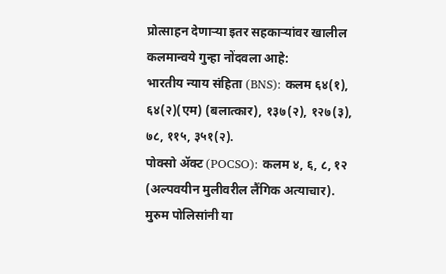प्रोत्साहन देणाऱ्या इतर सहकाऱ्यांवर खालील कलमान्वये गुन्हा नोंदवला आहे:
भारतीय न्याय संहिता (BNS): कलम ६४(१), ६४(२)(एम) (बलात्कार), १३७(२), १२७(३), ७८, ११५, ३५१(२).
पोक्सो ॲक्ट (POCSO): कलम ४, ६, ८, १२ (अल्पवयीन मुलीवरील लैंगिक अत्याचार).
मुरुम पोलिसांनी या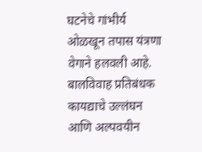घटनेचे गांभीर्य ओळखून तपास यंत्रणा वेगाने हलवली आहे. बालविवाह प्रतिबंधक कायद्याचे उल्लंघन आणि अल्पवयीन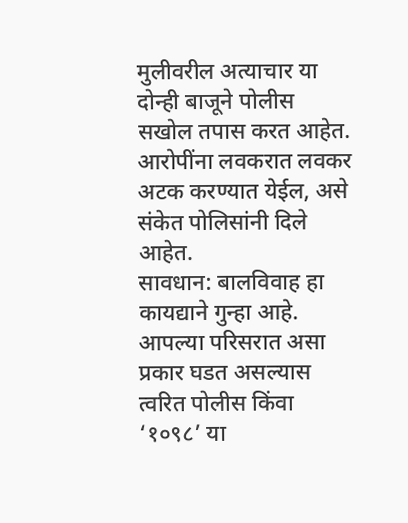मुलीवरील अत्याचार या दोन्ही बाजूने पोलीस सखोल तपास करत आहेत. आरोपींना लवकरात लवकर अटक करण्यात येईल, असे संकेत पोलिसांनी दिले आहेत.
सावधान: बालविवाह हा कायद्याने गुन्हा आहे. आपल्या परिसरात असा प्रकार घडत असल्यास त्वरित पोलीस किंवा ‘१०९८’ या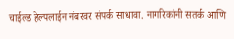चाईल्ड हेल्पलाईन नंबरवर संपर्क साधावा. नागरिकांनी सतर्क आणि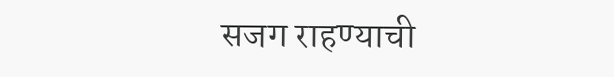सजग राहण्याची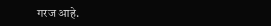गरज आहे.